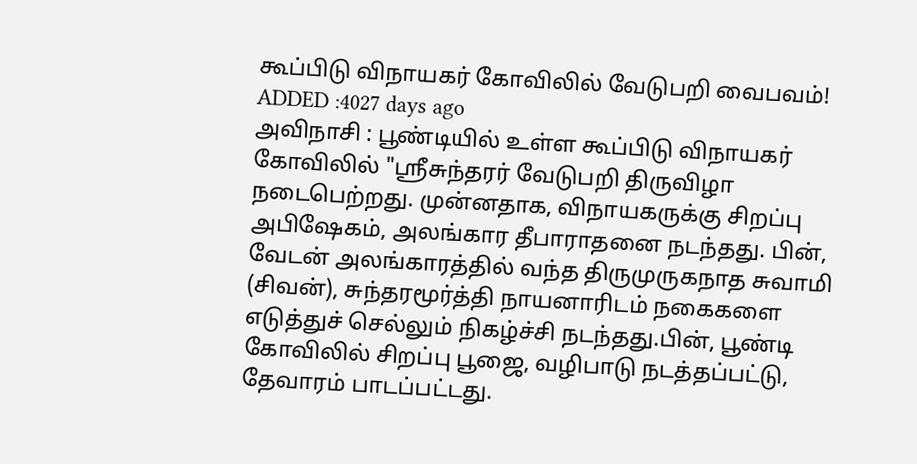கூப்பிடு விநாயகர் கோவிலில் வேடுபறி வைபவம்!
ADDED :4027 days ago
அவிநாசி : பூண்டியில் உள்ள கூப்பிடு விநாயகர் கோவிலில் "ஸ்ரீசுந்தரர் வேடுபறி திருவிழா நடைபெற்றது. முன்னதாக, விநாயகருக்கு சிறப்பு அபிஷேகம், அலங்கார தீபாராதனை நடந்தது. பின், வேடன் அலங்காரத்தில் வந்த திருமுருகநாத சுவாமி (சிவன்), சுந்தரமூர்த்தி நாயனாரிடம் நகைகளை எடுத்துச் செல்லும் நிகழ்ச்சி நடந்தது.பின், பூண்டி கோவிலில் சிறப்பு பூஜை, வழிபாடு நடத்தப்பட்டு, தேவாரம் பாடப்பட்டது.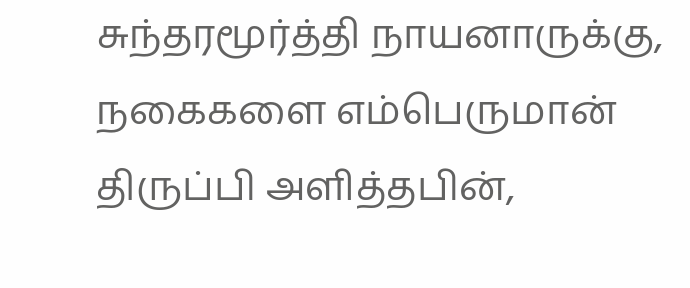சுந்தரமூர்த்தி நாயனாருக்கு, நகைகளை எம்பெருமான் திருப்பி அளித்தபின்,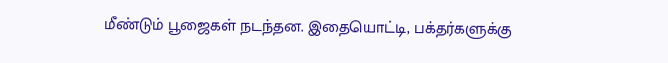மீண்டும் பூஜைகள் நடந்தன. இதையொட்டி, பக்தர்களுக்கு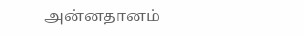அன்னதானம்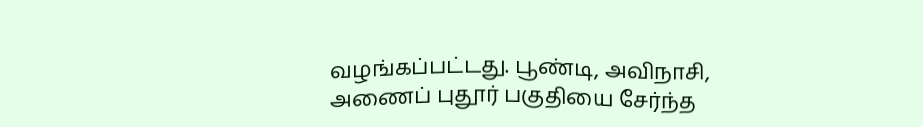வழங்கப்பட்டது. பூண்டி, அவிநாசி, அணைப் புதூர் பகுதியை சேர்ந்த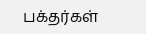பக்தர்கள்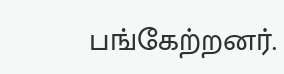பங்கேற்றனர்.